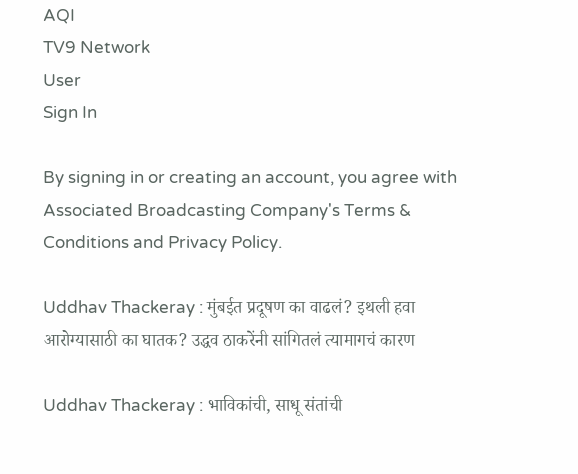AQI
TV9 Network
User
Sign In

By signing in or creating an account, you agree with Associated Broadcasting Company's Terms & Conditions and Privacy Policy.

Uddhav Thackeray : मुंबईत प्रदूषण का वाढलं? इथली हवा आरोग्यासाठी का घातक? उद्धव ठाकरेंनी सांगितलं त्यामागचं कारण

Uddhav Thackeray : भाविकांची, साधू संतांची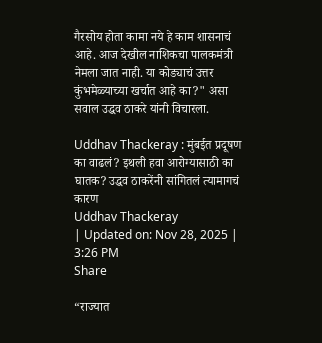गैरसोय होता कामा नये हे काम शासनाचं आहे. आज देखील नाशिकचा पालकमंत्री नेमला जात नाही. या कोड्याचं उत्तर कुंभमेळ्याच्या खर्चात आहे का?" असा सवाल उद्धव ठाकरे यांनी विचारला.

Uddhav Thackeray : मुंबईत प्रदूषण का वाढलं? इथली हवा आरोग्यासाठी का घातक? उद्धव ठाकरेंनी सांगितलं त्यामागचं कारण
Uddhav Thackeray
| Updated on: Nov 28, 2025 | 3:26 PM
Share

“राज्यात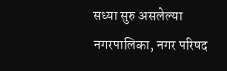सध्या सुरु असलेल्या नगरपालिका, नगर परिषद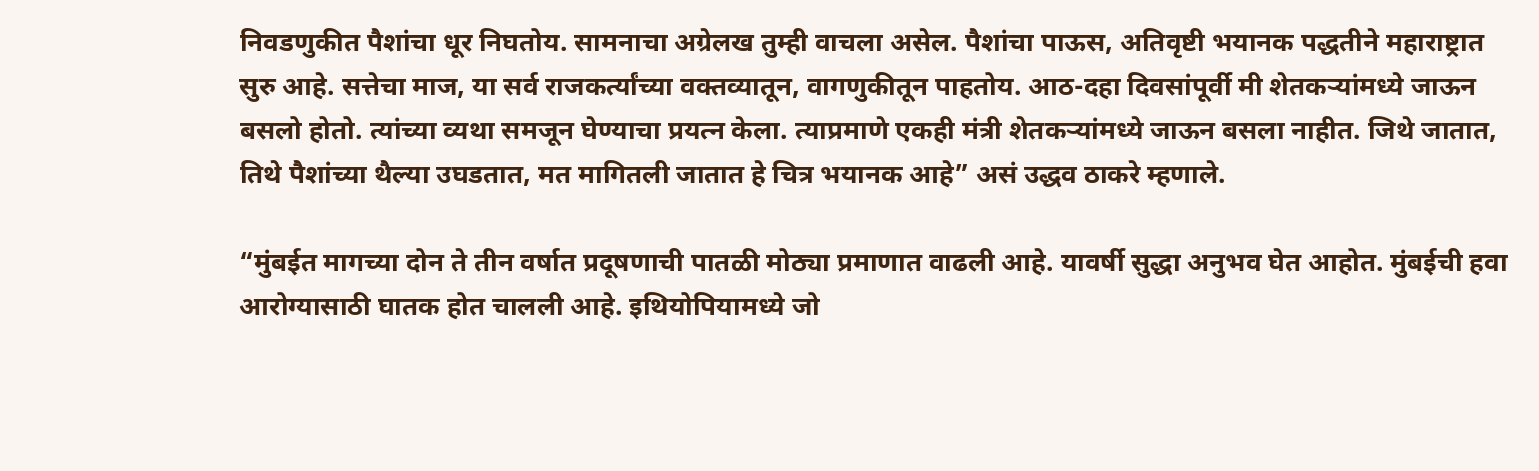निवडणुकीत पैशांचा धूर निघतोय. सामनाचा अग्रेलख तुम्ही वाचला असेल. पैशांचा पाऊस, अतिवृष्टी भयानक पद्धतीने महाराष्ट्रात सुरु आहे. सत्तेचा माज, या सर्व राजकर्त्यांच्या वक्तव्यातून, वागणुकीतून पाहतोय. आठ-दहा दिवसांपूर्वी मी शेतकऱ्यांमध्ये जाऊन बसलो होतो. त्यांच्या व्यथा समजून घेण्याचा प्रयत्न केला. त्याप्रमाणे एकही मंत्री शेतकऱ्यांमध्ये जाऊन बसला नाहीत. जिथे जातात, तिथे पैशांच्या थैल्या उघडतात, मत मागितली जातात हे चित्र भयानक आहे” असं उद्धव ठाकरे म्हणाले.

“मुंबईत मागच्या दोन ते तीन वर्षात प्रदूषणाची पातळी मोठ्या प्रमाणात वाढली आहे. यावर्षी सुद्धा अनुभव घेत आहोत. मुंबईची हवा आरोग्यासाठी घातक होत चालली आहे. इथियोपियामध्ये जो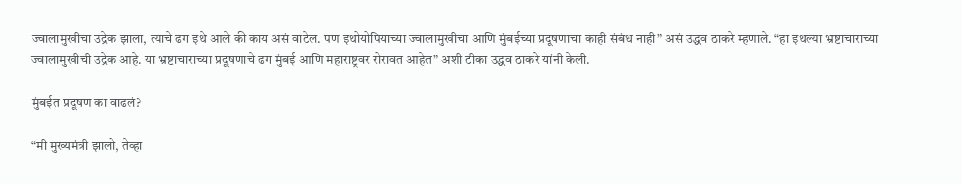ज्वालामुखीचा उद्रेक झाला, त्याचे ढग इथे आले की काय असं वाटेल. पण इथोयोपियाच्या ज्वालामुखीचा आणि मुंबईच्या प्रदूषणाचा काही संबंध नाही” असं उद्धव ठाकरे म्हणाले. “हा इथल्या भ्रष्टाचाराच्या ज्वालामुखीची उद्रेक आहे. या भ्रष्टाचाराच्या प्रदूषणाचे ढग मुंबई आणि महाराष्ट्रवर रोरावत आहेत” अशी टीका उद्धव ठाकरे यांनी केली.

मुंबईत प्रदूषण का वाढलं?

“मी मुख्यमंत्री झालो, तेव्हा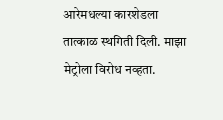आरेमधल्या कारशेडला तात्काळ स्थगिती दिली. माझा मेट्रोला विरोध नव्हता.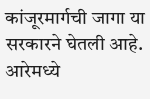कांजूरमार्गची जागा या सरकारने घेतली आहे. आरेमध्ये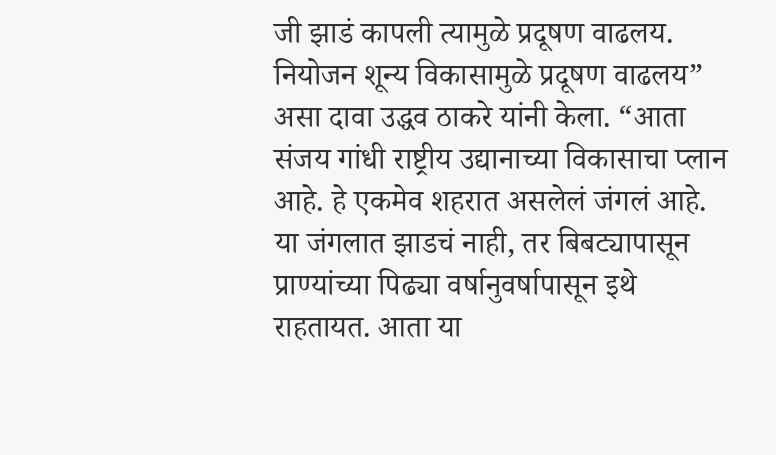जी झाडं कापली त्यामुळे प्रदूषण वाढलय. नियोजन शून्य विकासामुळे प्रदूषण वाढलय” असा दावा उद्धव ठाकरे यांनी केला. “आता संजय गांधी राष्ट्रीय उद्यानाच्या विकासाचा प्लान आहे. हे एकमेव शहरात असलेलं जंगलं आहे. या जंगलात झाडचं नाही, तर बिबट्यापासून प्राण्यांच्या पिढ्या वर्षानुवर्षापासून इथे राहतायत. आता या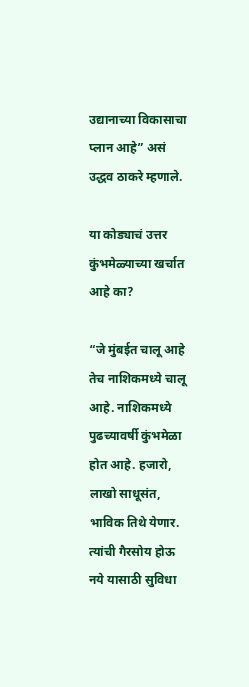उद्यानाच्या विकासाचा प्लान आहे” असं उद्धव ठाकरे म्हणाले.

या कोड्याचं उत्तर कुंभमेळ्याच्या खर्चात आहे का?

“जे मुंबईत चालू आहे तेच नाशिकमध्ये चालू आहे. नाशिकमध्ये पुढच्यावर्षी कुंभमेळा होत आहे. हजारो, लाखो साधूसंत, भाविक तिथे येणार. त्यांची गैरसोय होऊ नये यासाठी सुविधा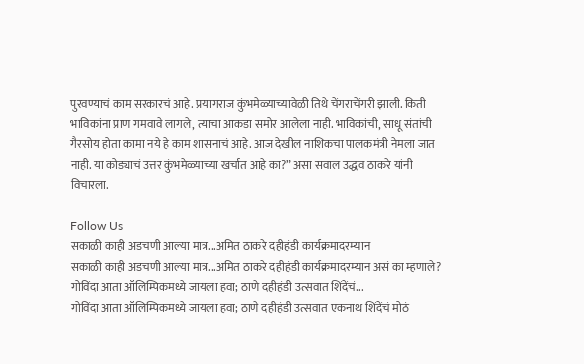पुरवण्याचं काम सरकारचं आहे. प्रयागराज कुंभमेळ्याच्यावेळी तिथे चेंगराचेंगरी झाली. किती भाविकांना प्राण गमवावे लागले, त्याचा आकडा समोर आलेला नाही. भाविकांची, साधू संतांची गैरसोय होता कामा नये हे काम शासनाचं आहे. आज देखील नाशिकचा पालकमंत्री नेमला जात नाही. या कोड्याचं उत्तर कुंभमेळ्याच्या खर्चात आहे का?” असा सवाल उद्धव ठाकरे यांनी विचारला.

Follow Us
सकाळी काही अडचणी आल्या मात्र...अमित ठाकरे दहीहंडी कार्यक्रमादरम्यान
सकाळी काही अडचणी आल्या मात्र...अमित ठाकरे दहीहंडी कार्यक्रमादरम्यान असं का म्हणाले?
गोविंदा आता ऑलिम्पिकमध्ये जायला हवा; ठाणे दहीहंडी उत्सवात शिंदेंचं...
गोविंदा आता ऑलिम्पिकमध्ये जायला हवा; ठाणे दहीहंडी उत्सवात एकनाथ शिंदेंचं मोठं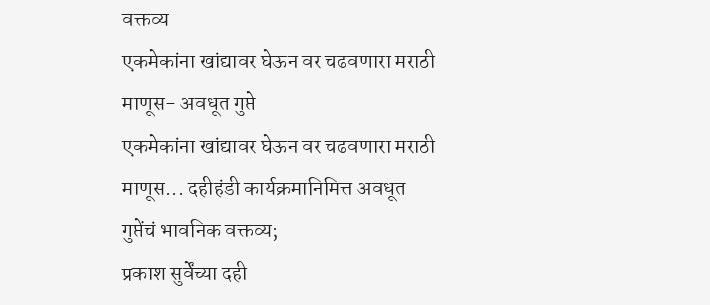वक्तव्य
एकमेकांना खांद्यावर घेऊन वर चढवणारा मराठी माणूस- अवधूत गुप्ते
एकमेकांना खांद्यावर घेऊन वर चढवणारा मराठी माणूस... दहीहंडी कार्यक्रमानिमित्त अवधूत गुप्तेंचं भावनिक वक्तव्य;
प्रकाश सुर्वेंच्या दही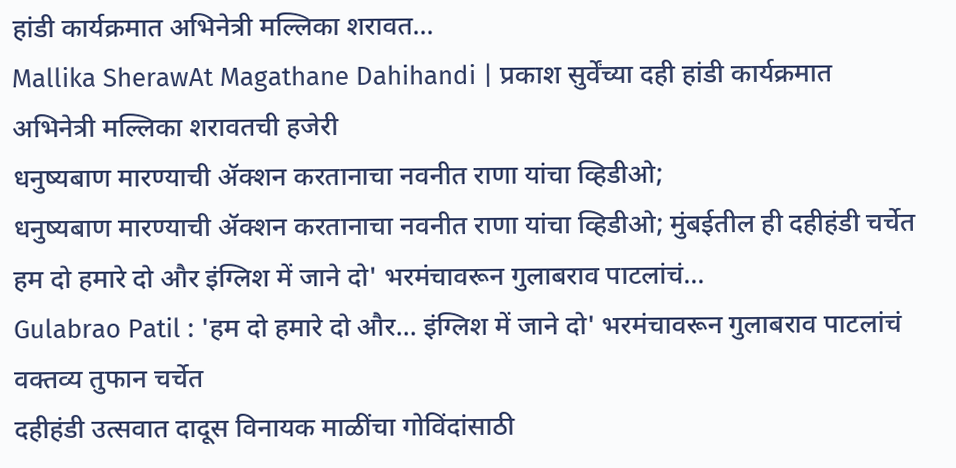हांडी कार्यक्रमात अभिनेत्री मल्लिका शरावत...
Mallika SherawAt Magathane Dahihandi | प्रकाश सुर्वेंच्या दही हांडी कार्यक्रमात अभिनेत्री मल्लिका शरावतची हजेरी
धनुष्यबाण मारण्याची ॲक्शन करतानाचा नवनीत राणा यांचा व्हिडीओ;
धनुष्यबाण मारण्याची ॲक्शन करतानाचा नवनीत राणा यांचा व्हिडीओ; मुंबईतील ही दहीहंडी चर्चेत
हम दो हमारे दो और इंग्लिश में जाने दो' भरमंचावरून गुलाबराव पाटलांचं...
Gulabrao Patil : 'हम दो हमारे दो और... इंग्लिश में जाने दो' भरमंचावरून गुलाबराव पाटलांचं वक्तव्य तुफान चर्चेत
दहीहंडी उत्सवात दादूस विनायक माळींचा गोविंदांसाठी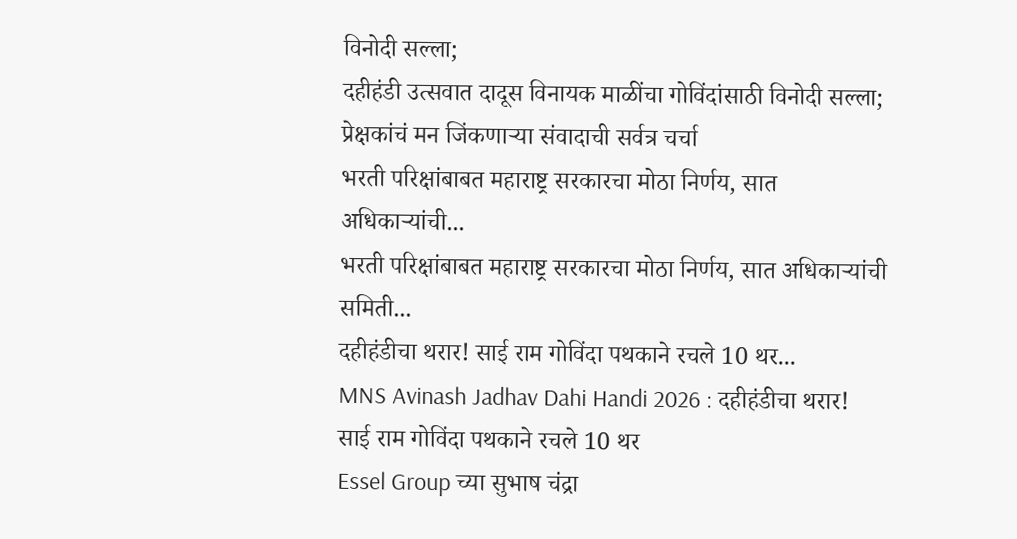विनोदी सल्ला;
दहीहंडी उत्सवात दादूस विनायक माळींचा गोविंदांसाठी विनोदी सल्ला; प्रेक्षकांचं मन जिंकणाऱ्या संवादाची सर्वत्र चर्चा
भरती परिक्षांबाबत महाराष्ट्र सरकारचा मोठा निर्णय, सात अधिकाऱ्यांची...
भरती परिक्षांबाबत महाराष्ट्र सरकारचा मोठा निर्णय, सात अधिकाऱ्यांची समिती...
दहीहंडीचा थरार! साई राम गोविंदा पथकाने रचले 10 थर...
MNS Avinash Jadhav Dahi Handi 2026 : दहीहंडीचा थरार! साई राम गोविंदा पथकाने रचले 10 थर
Essel Group च्या सुभाष चंद्रा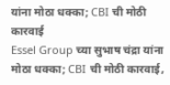यांना मोठा धक्का; CBI ची मोठी कारवाई
Essel Group च्या सुभाष चंद्रा यांना मोठा धक्का; CBI ची मोठी कारवाई,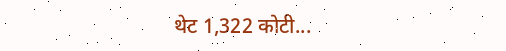थेट 1,322 कोटी...